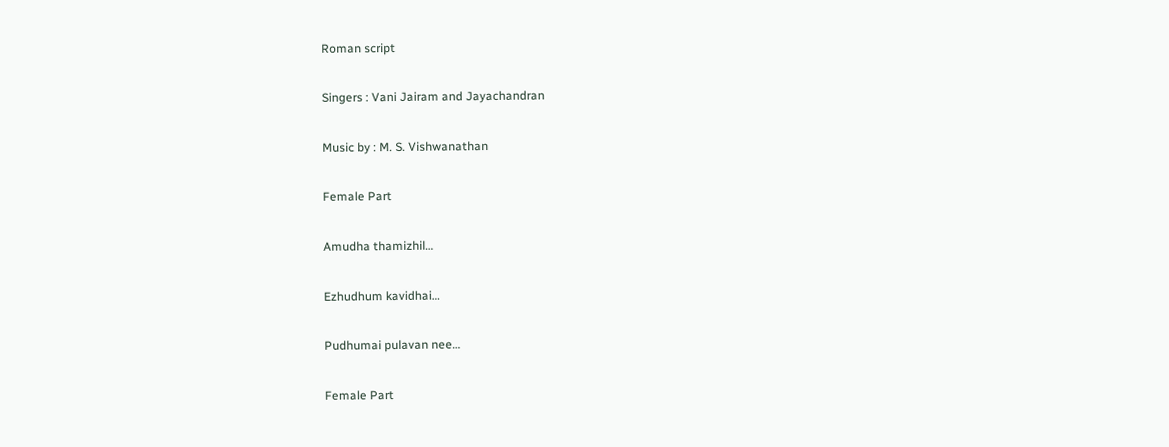Roman script

Singers : Vani Jairam and Jayachandran

Music by : M. S. Vishwanathan

Female Part

Amudha thamizhil…

Ezhudhum kavidhai…

Pudhumai pulavan nee…

Female Part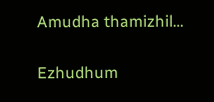Amudha thamizhil…

Ezhudhum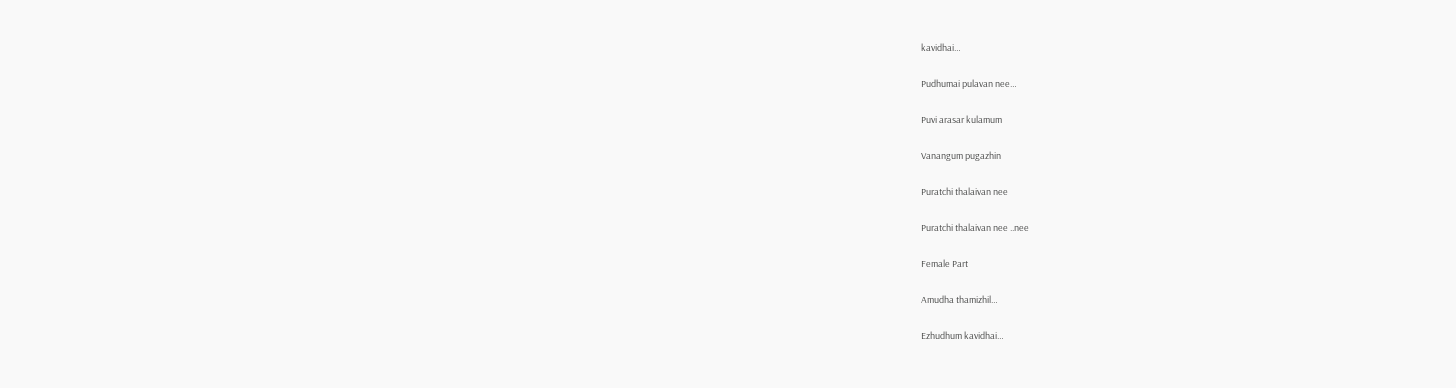kavidhai…

Pudhumai pulavan nee…

Puvi arasar kulamum

Vanangum pugazhin

Puratchi thalaivan nee

Puratchi thalaivan nee ..nee

Female Part

Amudha thamizhil…

Ezhudhum kavidhai…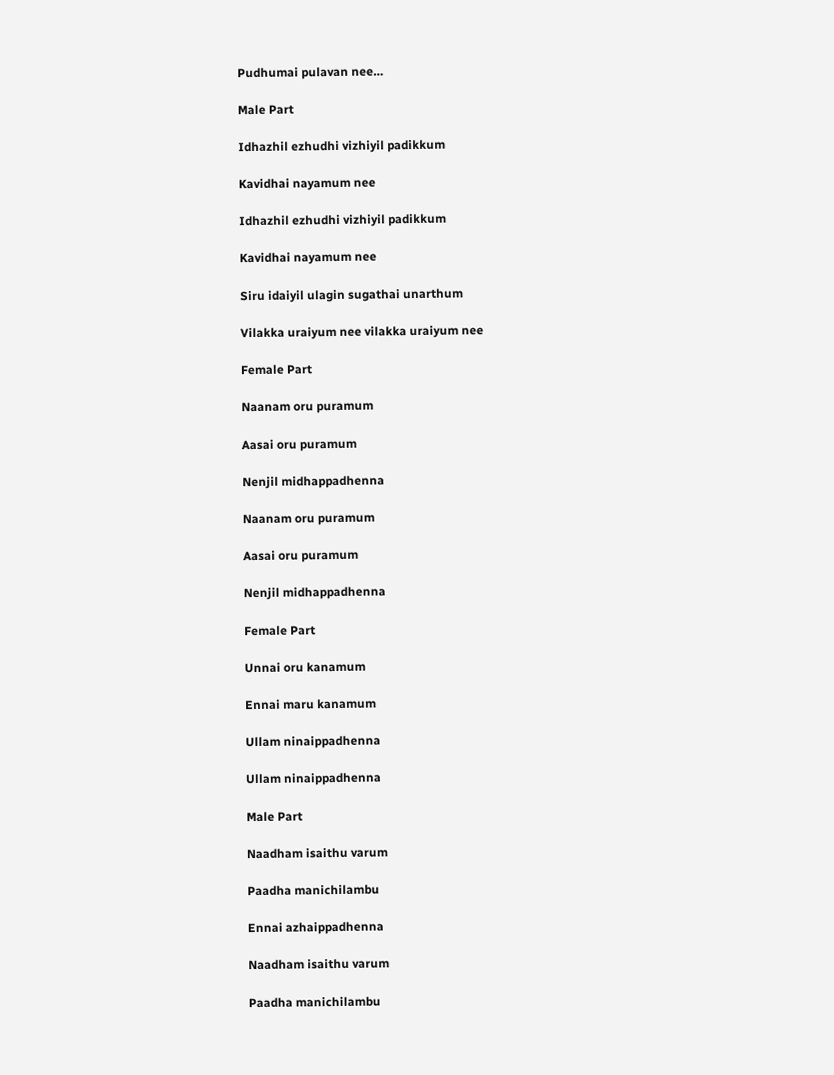Pudhumai pulavan nee…

Male Part

Idhazhil ezhudhi vizhiyil padikkum

Kavidhai nayamum nee

Idhazhil ezhudhi vizhiyil padikkum

Kavidhai nayamum nee

Siru idaiyil ulagin sugathai unarthum

Vilakka uraiyum nee vilakka uraiyum nee

Female Part

Naanam oru puramum

Aasai oru puramum

Nenjil midhappadhenna

Naanam oru puramum

Aasai oru puramum

Nenjil midhappadhenna

Female Part

Unnai oru kanamum

Ennai maru kanamum

Ullam ninaippadhenna

Ullam ninaippadhenna

Male Part

Naadham isaithu varum

Paadha manichilambu

Ennai azhaippadhenna

Naadham isaithu varum

Paadha manichilambu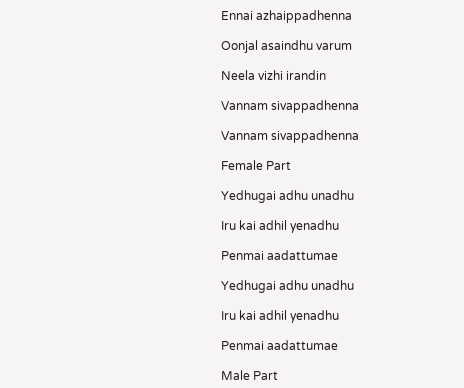Ennai azhaippadhenna

Oonjal asaindhu varum

Neela vizhi irandin

Vannam sivappadhenna

Vannam sivappadhenna

Female Part

Yedhugai adhu unadhu

Iru kai adhil yenadhu

Penmai aadattumae

Yedhugai adhu unadhu

Iru kai adhil yenadhu

Penmai aadattumae

Male Part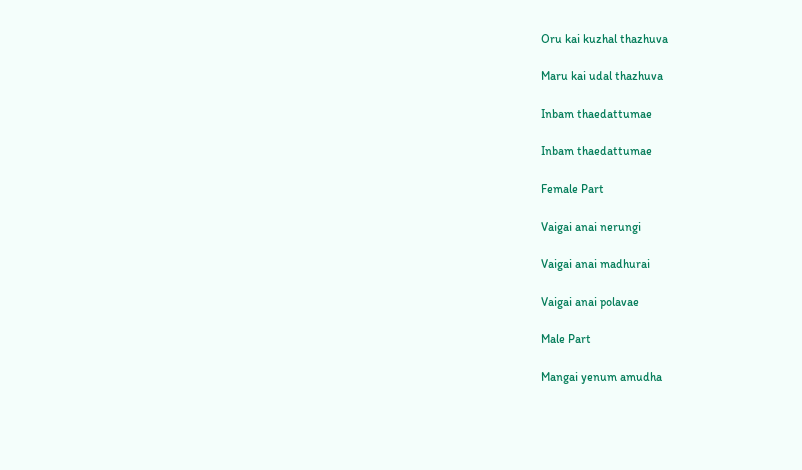Oru kai kuzhal thazhuva

Maru kai udal thazhuva

Inbam thaedattumae

Inbam thaedattumae

Female Part

Vaigai anai nerungi

Vaigai anai madhurai

Vaigai anai polavae

Male Part

Mangai yenum amudha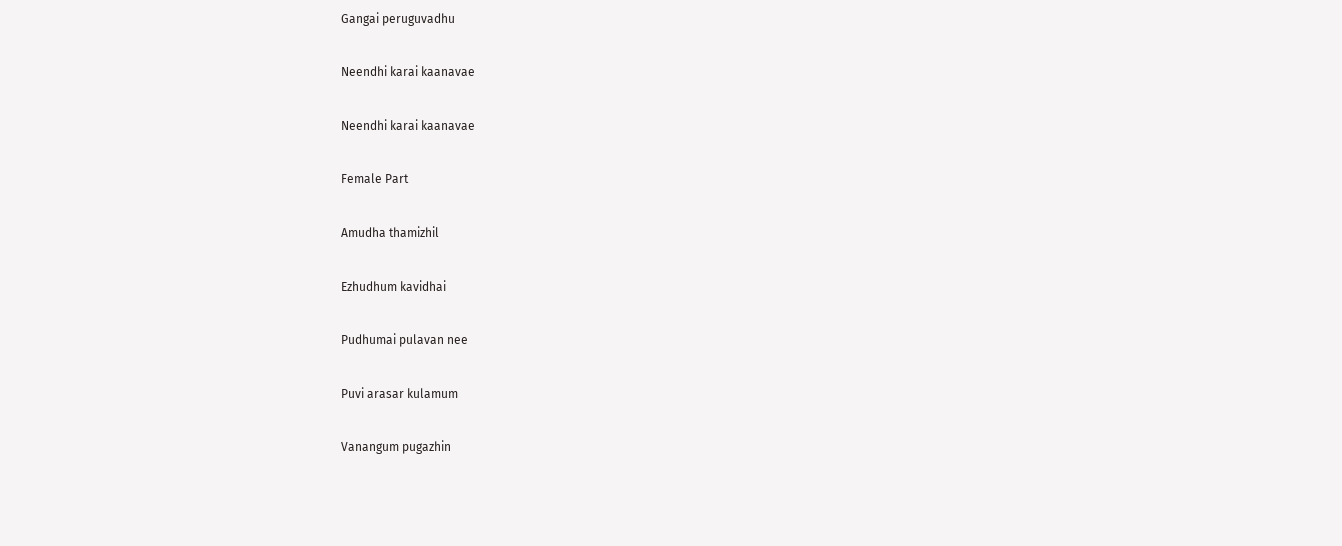Gangai peruguvadhu

Neendhi karai kaanavae

Neendhi karai kaanavae

Female Part

Amudha thamizhil

Ezhudhum kavidhai

Pudhumai pulavan nee

Puvi arasar kulamum

Vanangum pugazhin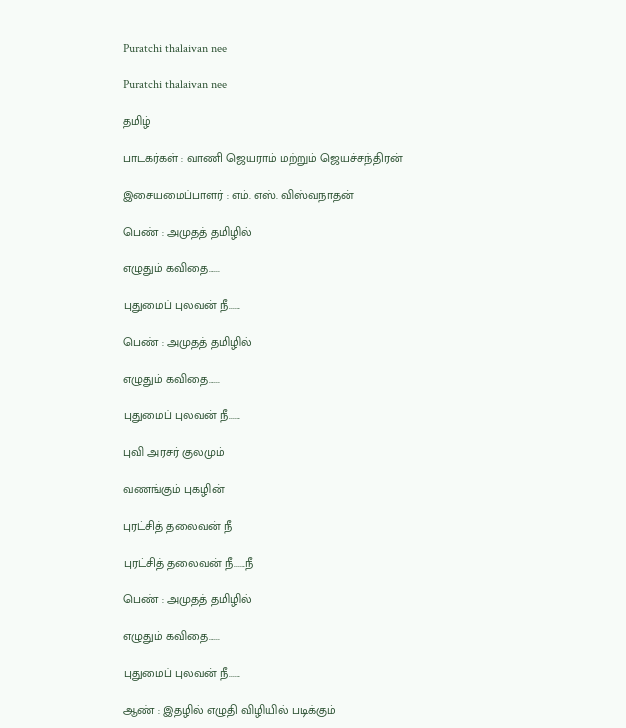Puratchi thalaivan nee

Puratchi thalaivan nee

தமிழ்

பாடகர்கள் : வாணி ஜெயராம் மற்றும் ஜெயச்சந்திரன்

இசையமைப்பாளர் : எம். எஸ். விஸ்வநாதன்

பெண் : அமுதத் தமிழில்

எழுதும் கவிதை......

புதுமைப் புலவன் நீ......

பெண் : அமுதத் தமிழில்

எழுதும் கவிதை......

புதுமைப் புலவன் நீ......

புவி அரசர் குலமும்

வணங்கும் புகழின்

புரட்சித் தலைவன் நீ

புரட்சித் தலைவன் நீ......நீ

பெண் : அமுதத் தமிழில்

எழுதும் கவிதை......

புதுமைப் புலவன் நீ......

ஆண் : இதழில் எழுதி விழியில் படிக்கும்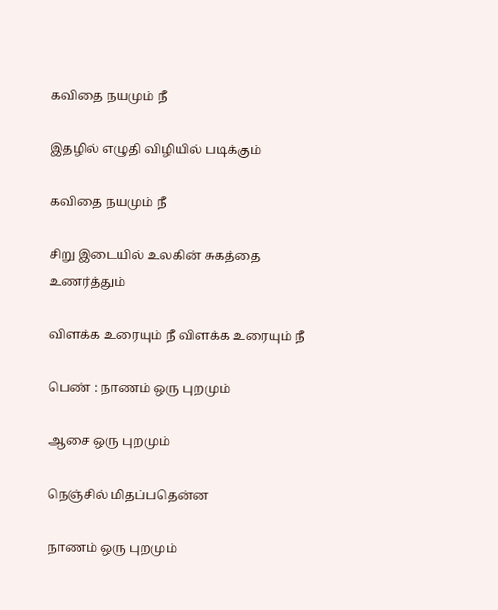கவிதை நயமும் நீ

இதழில் எழுதி விழியில் படிக்கும்

கவிதை நயமும் நீ

சிறு இடையில் உலகின் சுகத்தை உணர்த்தும்

விளக்க உரையும் நீ விளக்க உரையும் நீ

பெண் : நாணம் ஒரு புறமும்

ஆசை ஒரு புறமும்

நெஞ்சில் மிதப்பதென்ன

நாணம் ஒரு புறமும்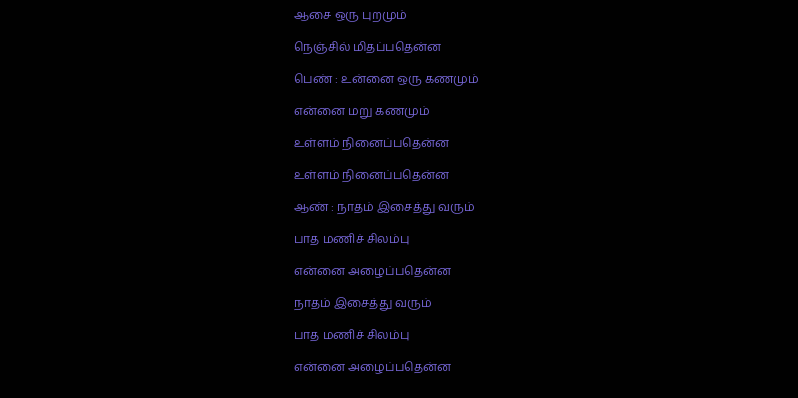ஆசை ஒரு புறமும்

நெஞ்சில் மிதப்பதென்ன

பெண் : உன்னை ஒரு கணமும்

என்னை மறு கணமும்

உள்ளம் நினைப்பதென்ன

உள்ளம் நினைப்பதென்ன

ஆண் : நாதம் இசைத்து வரும்

பாத மணிச் சிலம்பு

என்னை அழைப்பதென்ன

நாதம் இசைத்து வரும்

பாத மணிச் சிலம்பு

என்னை அழைப்பதென்ன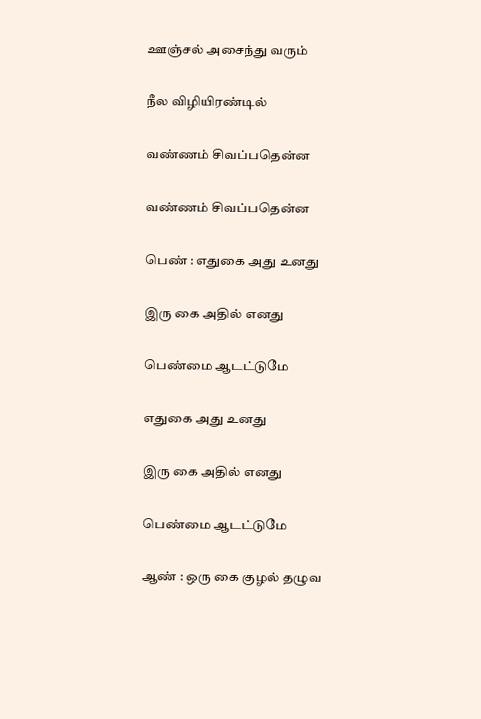ஊஞ்சல் அசைந்து வரும்

நீல விழியிரண்டில்

வண்ணம் சிவப்பதென்ன

வண்ணம் சிவப்பதென்ன

பெண் : எதுகை அது உனது

இரு கை அதில் எனது

பெண்மை ஆடட்டுமே

எதுகை அது உனது

இரு கை அதில் எனது

பெண்மை ஆடட்டுமே

ஆண் : ஒரு கை குழல் தழுவ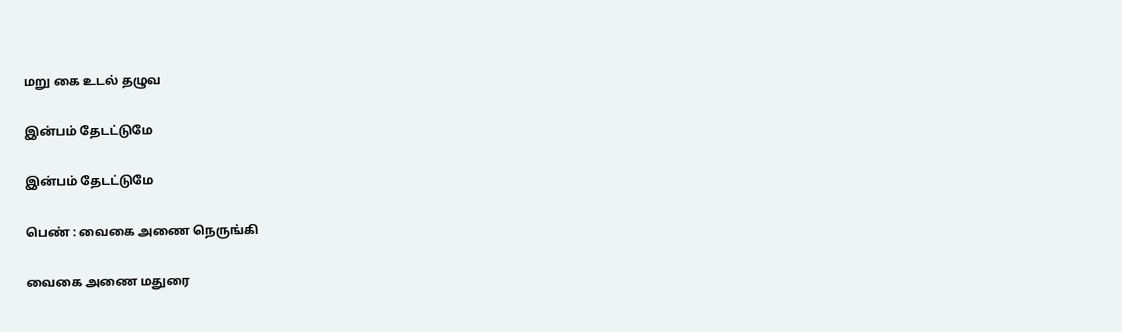மறு கை உடல் தழுவ

இன்பம் தேடட்டுமே

இன்பம் தேடட்டுமே

பெண் : வைகை அணை நெருங்கி

வைகை அணை மதுரை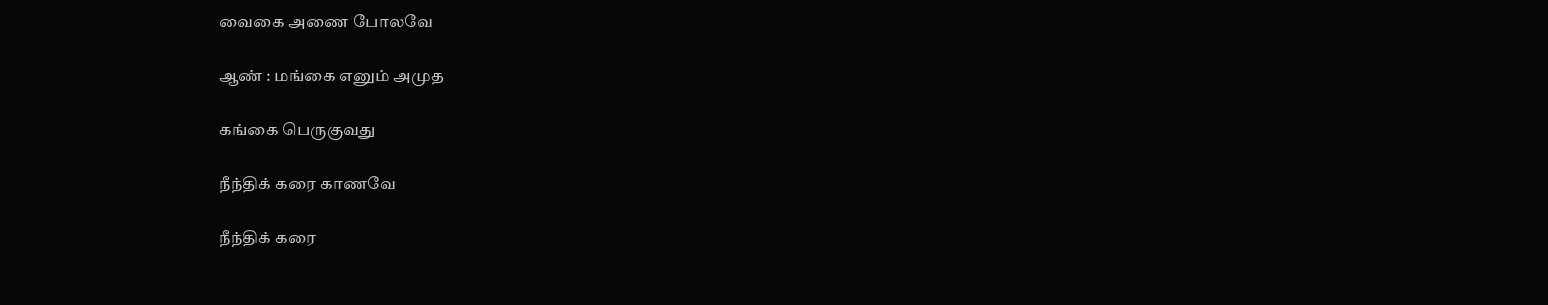வைகை அணை போலவே

ஆண் : மங்கை எனும் அமுத

கங்கை பெருகுவது

நீந்திக் கரை காணவே

நீந்திக் கரை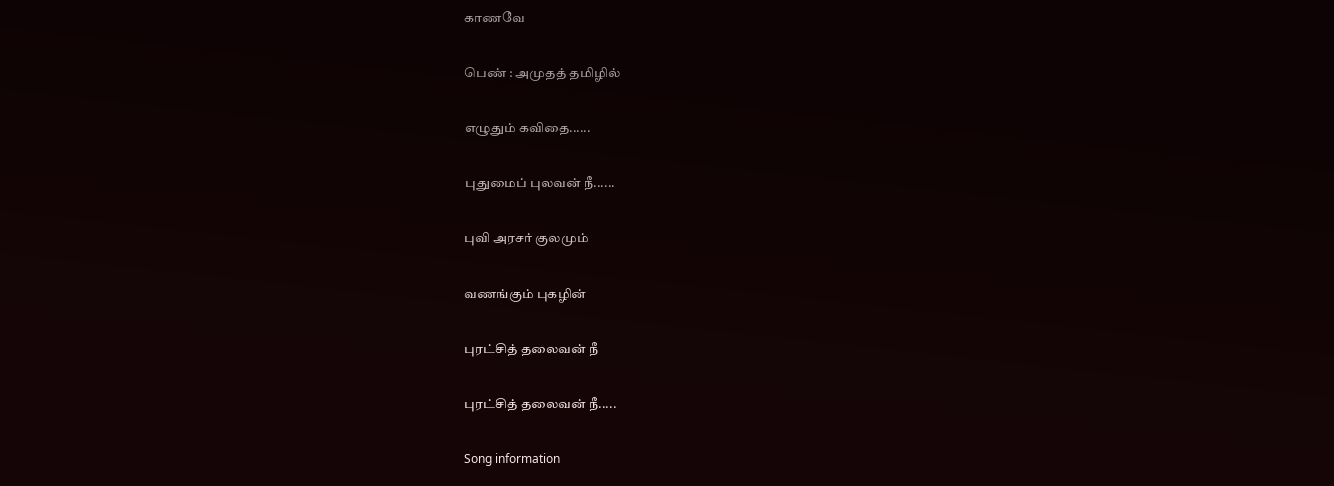காணவே

பெண் : அமுதத் தமிழில்

எழுதும் கவிதை......

புதுமைப் புலவன் நீ......

புவி அரசர் குலமும்

வணங்கும் புகழின்

புரட்சித் தலைவன் நீ

புரட்சித் தலைவன் நீ.....

Song information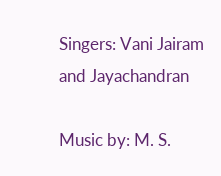Singers: Vani Jairam and Jayachandran

Music by: M. S.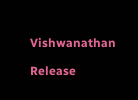Vishwanathan

Release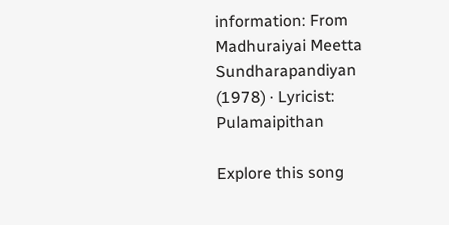information: From Madhuraiyai Meetta Sundharapandiyan (1978) · Lyricist: Pulamaipithan

Explore this song